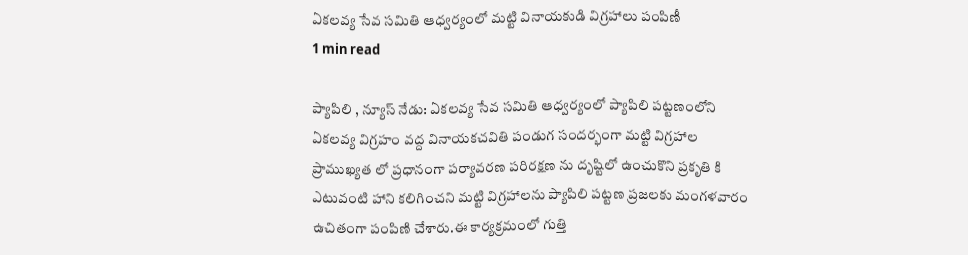ఏకలవ్య సేవ సమితి ఆధ్వర్యంలో మట్టి వినాయకుడి విగ్రహాలు పంపిణీ
1 min read

ప్యాపిలి , న్యూస్ నేడు: ఏకలవ్య సేవ సమితి ఆధ్వర్యంలో ప్యాపిలి పట్టణంలోని ఏకలవ్య విగ్రహం వద్ద వినాయకచవితి పండుగ సందర్భంగా మట్టి విగ్రహాల ప్రాముఖ్యత లో ప్రధానంగా పర్యావరణ పరిరక్షణ ను దృష్టిలో ఉంచుకొని ప్రకృతి కి ఎటువంటి హాని కలిగించని మట్టి విగ్రహాలను ప్యాపిలి పట్టణ ప్రజలకు మంగళవారం ఉచితంగా పంపిణి చేశారు.ఈ కార్యక్రమంలో గుత్తి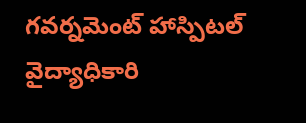గవర్నమెంట్ హాస్పిటల్ వైద్యాధికారి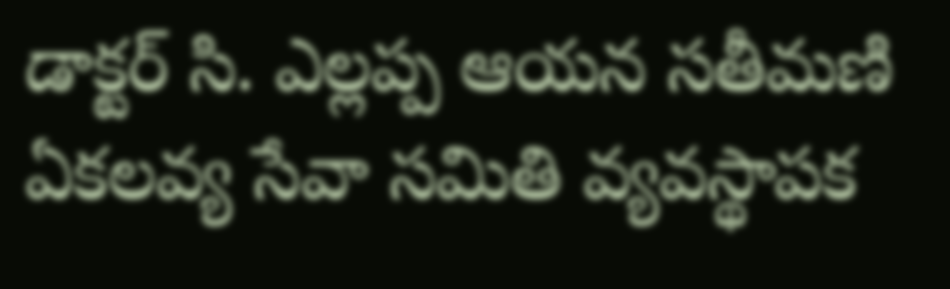డాక్టర్ సి. ఎల్లప్ప ఆయన సతీమణి ఏకలవ్య సేవా సమితి వ్యవస్థాపక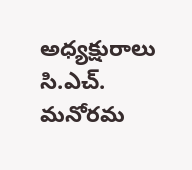అధ్యక్షురాలు సి.ఎచ్. మనోరమ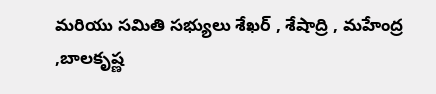మరియు సమితి సభ్యులు శేఖర్ , శేషాద్రి , మహేంద్ర ,బాలకృష్ణ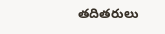తదితరులు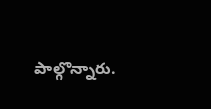పాల్గొన్నారు.